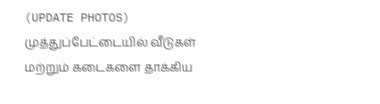(UPDATE PHOTOS) முத்துப்பேட்டையில் வீடுகள் மற்றும் கடைகளை தாக்கிய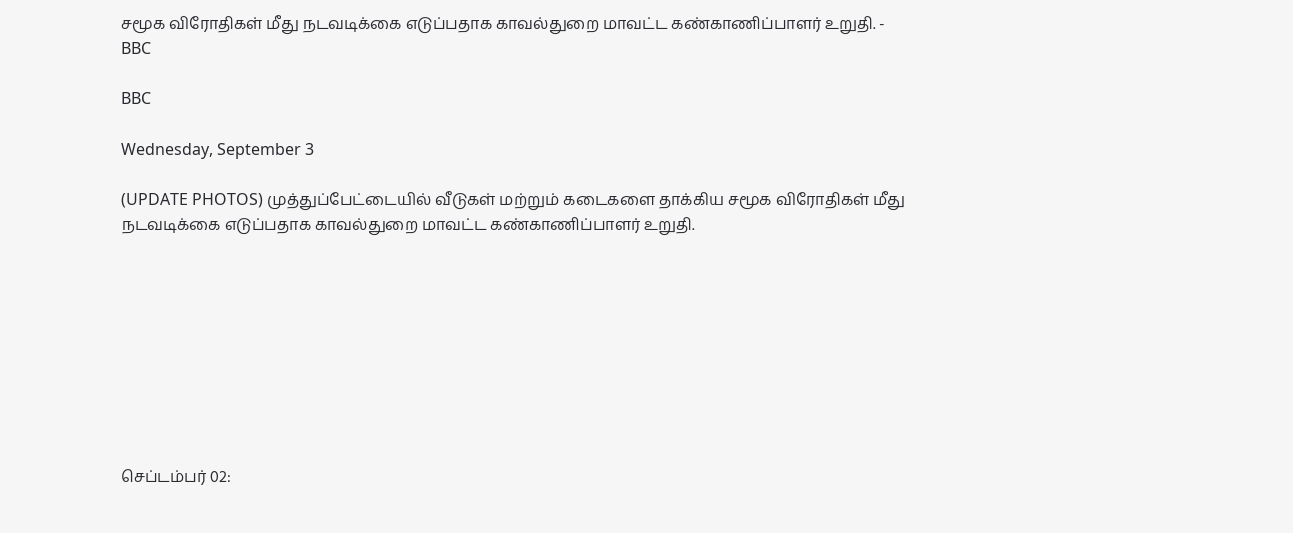சமூக விரோதிகள் மீது நடவடிக்கை எடுப்பதாக காவல்துறை மாவட்ட கண்காணிப்பாளர் உறுதி. - BBC

BBC

Wednesday, September 3

(UPDATE PHOTOS) முத்துப்பேட்டையில் வீடுகள் மற்றும் கடைகளை தாக்கிய சமூக விரோதிகள் மீது நடவடிக்கை எடுப்பதாக காவல்துறை மாவட்ட கண்காணிப்பாளர் உறுதி.









செப்டம்பர் 02: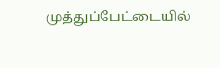முத்துப்பேட்டையில்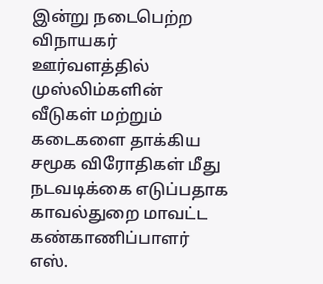இன்று நடைபெற்ற விநாயகர் ஊர்வளத்தில் முஸ்லிம்களின் வீடுகள் மற்றும் கடைகளை தாக்கிய சமூக விரோதிகள் மீது நடவடிக்கை எடுப்பதாக காவல்துறை மாவட்ட கண்காணிப்பாளர் எஸ்.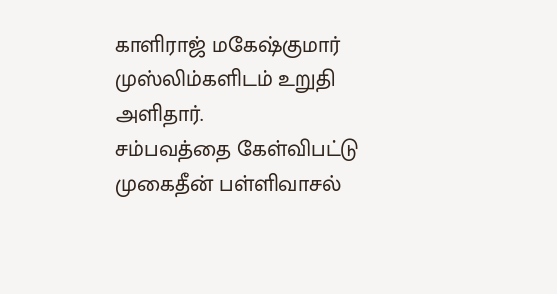காளிராஜ் மகேஷ்குமார் முஸ்லிம்களிடம் உறுதி அளிதார்.
சம்பவத்தை கேள்விபட்டு முகைதீன் பள்ளிவாசல்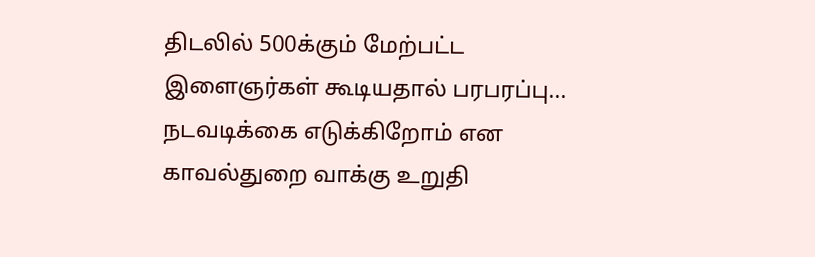திடலில் 500க்கும் மேற்பட்ட இளைஞர்கள் கூடியதால் பரபரப்பு...
நடவடிக்கை எடுக்கிறோம் என காவல்துறை வாக்கு உறுதி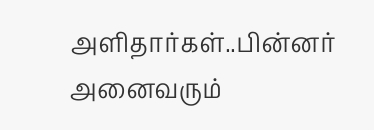அளிதார்கள்..பின்னர் அனைவரும்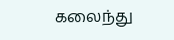கலைந்து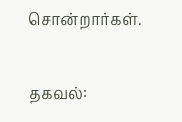சொன்றார்கள்.

தகவல்: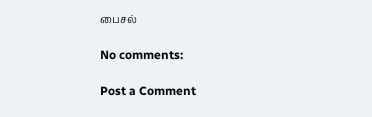பைசல்

No comments:

Post a Comment